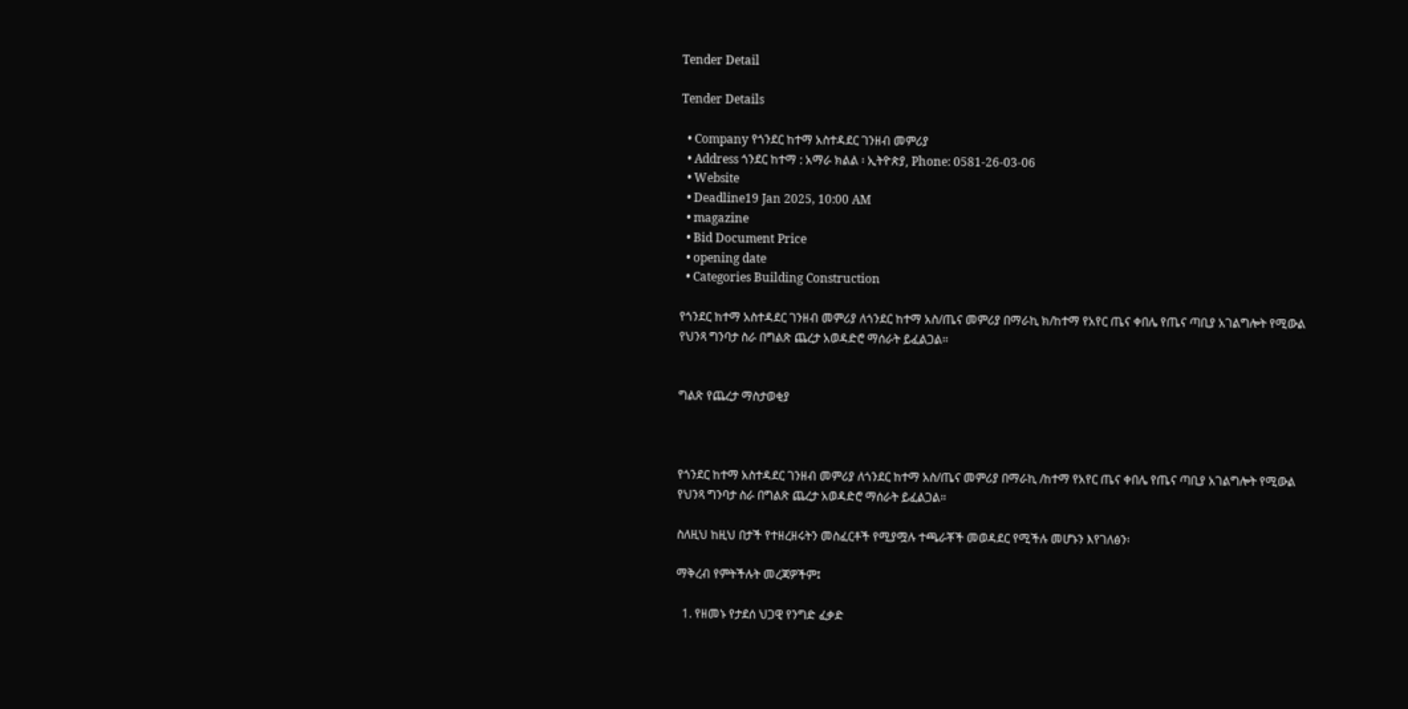Tender Detail

Tender Details

  • Company የጎንደር ከተማ አስተዳደር ገንዘብ መምሪያ
  • Address ጎንደር ከተማ : አማራ ክልል ፡ ኢትዮጵያ, Phone: 0581-26-03-06
  • Website
  • Deadline19 Jan 2025, 10:00 AM
  • magazine
  • Bid Document Price
  • opening date
  • Categories Building Construction

የጎንደር ከተማ አስተዳደር ገንዘብ መምሪያ ለጎንደር ከተማ አስ/ጤና መምሪያ በማራኪ ክ/ከተማ የአየር ጤና ቀበሌ የጤና ጣቢያ አገልግሎት የሚውል የህንጻ ግንባታ ስራ በግልጽ ጨረታ አወዳድሮ ማሰራት ይፈልጋል።


ግልጽ የጨረታ ማስታወቂያ



የጎንደር ከተማ አስተዳደር ገንዘብ መምሪያ ለጎንደር ከተማ አስ/ጤና መምሪያ በማራኪ /ከተማ የአየር ጤና ቀበሌ የጤና ጣቢያ አገልግሎት የሚውል የህንጻ ግንባታ ስራ በግልጽ ጨረታ አወዳድሮ ማሰራት ይፈልጋል።

ስለዚህ ከዚህ በታች የተዘረዘሩትን መስፈርቶች የሚያሟሉ ተጫራቾች መወዳደር የሚችሉ መሆኑን እየገለፅን፡

ማቅረብ የምትችሉት መረጃዎችም፤

  1. የዘመኑ የታደሰ ህጋዊ የንግድ ፈቃድ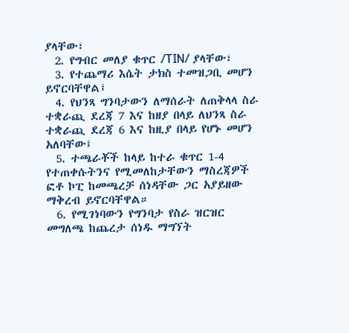ያላቸው፣
  2. የግብር መለያ ቁጥር /TIN/ ያላቸው፣
  3. የተጨማሪ እሴት ታክስ ተመዝጋቢ መሆን ይኖርባቸዋል፤
  4. የህንጻ ግንባታውን ለማሰራት ለጠቅላላ ስራ ተቋራጪ ደረጃ 7 እና ከዘያ በላይ ለህንጻ ስራ ተቋራጪ ደረጃ 6 እና ከዚያ በላይ የሆኑ መሆን አለባቸው፤
  5. ተጫራቾች ከላይ ከተራ ቁጥር 1-4 የተጠቀሱትንና የሚመለከታቸውን ማስረጃዎች ፎቶ ኮፒ ከመጫረቻ ሰነዳቸው ጋር አያይዘው ማቅረብ ይኖርባቸዋል።
  6. የሚገነባውን የግንባታ የስራ ዝርዝር መግለጫ ከጨረታ ሰነዱ ማግኘት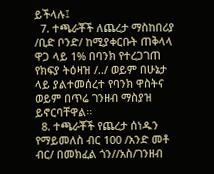ይችላሉ፤
  7. ተጫራቾች ለጨረታ ማስከበሪያ /ቢድ ቦንድ/ ከሚያቀርቡት ጠቅላላ ዋጋ ላይ 1% በባንክ የተረጋገጠ የክፍያ ትዕዛዝ /../ ወይም በሁኔታ ላይ ያልተመሰረተ የባንክ ዋስትና ወይም በጥሬ ገንዘብ ማስያዝ ይኖርባቸዋል፡፡
  8. ተጫራቾች የጨረታ ሰነዱን የማይመለስ ብር 100 /አንድ መቶ ብር/ በመክፈል ጎን//አስ/ገንዘብ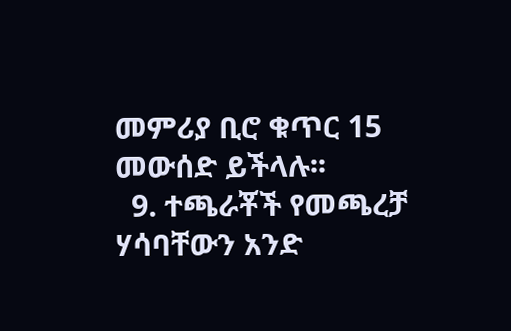መምሪያ ቢሮ ቁጥር 15 መውሰድ ይችላሉ፡፡
  9. ተጫራቾች የመጫረቻ ሃሳባቸውን አንድ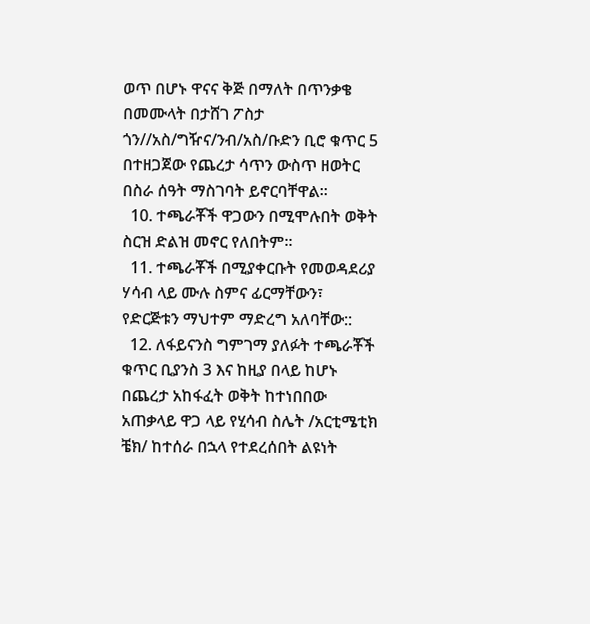ወጥ በሆኑ ዋናና ቅጅ በማለት በጥንቃቄ በመሙላት በታሸገ ፖስታ ጎን//አስ/ግዥና/ንብ/አስ/ቡድን ቢሮ ቁጥር 5 በተዘጋጀው የጨረታ ሳጥን ውስጥ ዘወትር በስራ ሰዓት ማስገባት ይኖርባቸዋል፡፡
  10. ተጫራቾች ዋጋውን በሚሞሉበት ወቅት ስርዝ ድልዝ መኖር የለበትም።
  11. ተጫራቾች በሚያቀርቡት የመወዳደሪያ ሃሳብ ላይ ሙሉ ስምና ፊርማቸውን፣ የድርጅቱን ማህተም ማድረግ አለባቸው::
  12. ለፋይናንስ ግምገማ ያለፉት ተጫራቾች ቁጥር ቢያንስ 3 እና ከዚያ በላይ ከሆኑ በጨረታ አከፋፈት ወቅት ከተነበበው አጠቃላይ ዋጋ ላይ የሂሳብ ስሌት /አርቲሜቲክ ቼክ/ ከተሰራ በኋላ የተደረሰበት ልዩነት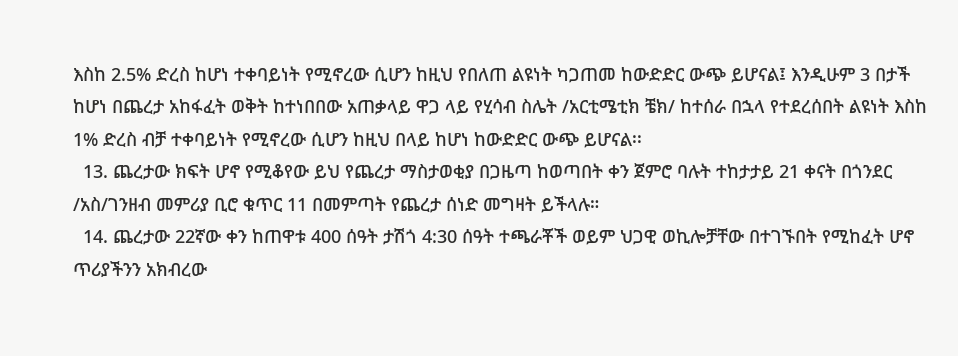እስከ 2.5% ድረስ ከሆነ ተቀባይነት የሚኖረው ሲሆን ከዚህ የበለጠ ልዩነት ካጋጠመ ከውድድር ውጭ ይሆናል፤ እንዲሁም 3 በታች ከሆነ በጨረታ አከፋፈት ወቅት ከተነበበው አጠቃላይ ዋጋ ላይ የሂሳብ ስሌት /አርቲሜቲክ ቼክ/ ከተሰራ በኋላ የተደረሰበት ልዩነት እስከ 1% ድረስ ብቻ ተቀባይነት የሚኖረው ሲሆን ከዚህ በላይ ከሆነ ከውድድር ውጭ ይሆናል፡፡
  13. ጨረታው ክፍት ሆኖ የሚቆየው ይህ የጨረታ ማስታወቂያ በጋዜጣ ከወጣበት ቀን ጀምሮ ባሉት ተከታታይ 21 ቀናት በጎንደር /አስ/ገንዘብ መምሪያ ቢሮ ቁጥር 11 በመምጣት የጨረታ ሰነድ መግዛት ይችላሉ።
  14. ጨረታው 22ኛው ቀን ከጠዋቱ 400 ሰዓት ታሽጎ 4:30 ሰዓት ተጫራቾች ወይም ህጋዊ ወኪሎቻቸው በተገኙበት የሚከፈት ሆኖ ጥሪያችንን አክብረው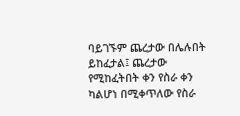ባይገኙም ጨረታው በሌሉበት ይከፈታል፤ ጨረታው የሚከፈትበት ቀን የስራ ቀን ካልሆነ በሚቀጥለው የስራ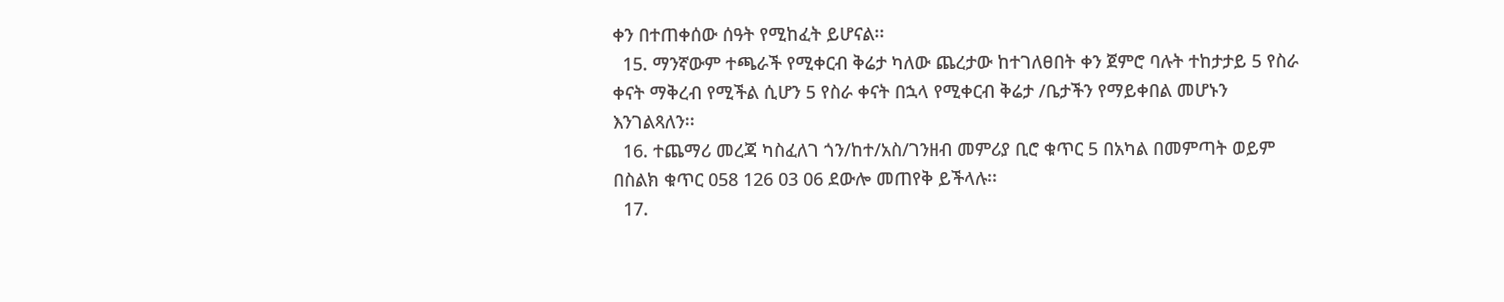ቀን በተጠቀሰው ሰዓት የሚከፈት ይሆናል፡፡
  15. ማንኛውም ተጫራች የሚቀርብ ቅሬታ ካለው ጨረታው ከተገለፀበት ቀን ጀምሮ ባሉት ተከታታይ 5 የስራ ቀናት ማቅረብ የሚችል ሲሆን 5 የስራ ቀናት በኋላ የሚቀርብ ቅሬታ /ቤታችን የማይቀበል መሆኑን እንገልጻለን፡፡
  16. ተጨማሪ መረጃ ካስፈለገ ጎን/ከተ/አስ/ገንዘብ መምሪያ ቢሮ ቁጥር 5 በአካል በመምጣት ወይም በስልክ ቁጥር 058 126 03 06 ደውሎ መጠየቅ ይችላሉ፡፡
  17.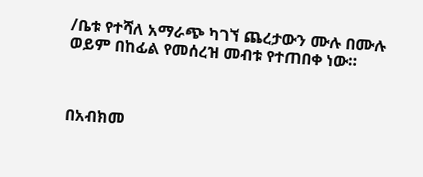/ቤቱ የተሻለ አማራጭ ካገኘ ጨረታውን ሙሉ በሙሉ ወይም በከፊል የመሰረዝ መብቱ የተጠበቀ ነው።



በአብክመ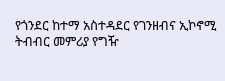የጎንደር ከተማ አስተዳደር የገንዘብና ኢኮኖሚ ትብብር መምሪያ የግዥ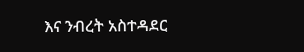እና ንብረት አስተዳደር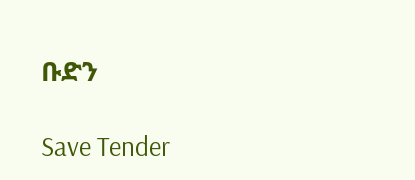ቡድን

Save Tender